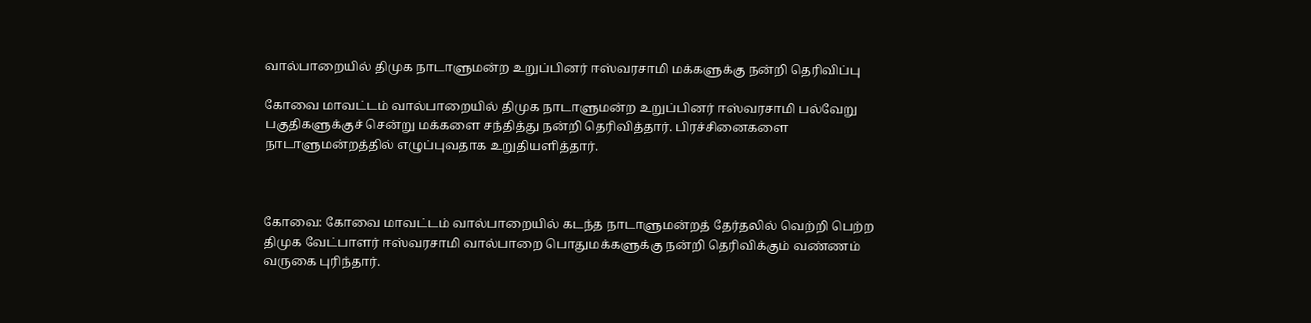வால்பாறையில் திமுக நாடாளுமன்ற உறுப்பினர் ஈஸ்வரசாமி மக்களுக்கு நன்றி தெரிவிப்பு

கோவை மாவட்டம் வால்பாறையில் திமுக நாடாளுமன்ற உறுப்பினர் ஈஸ்வரசாமி பல்வேறு பகுதிகளுக்குச் சென்று மக்களை சந்தித்து நன்றி தெரிவித்தார். பிரச்சினைகளை நாடாளுமன்றத்தில் எழுப்புவதாக உறுதியளித்தார்.



கோவை: கோவை மாவட்டம் வால்பாறையில் கடந்த நாடாளுமன்றத் தேர்தலில் வெற்றி பெற்ற திமுக வேட்பாளர் ஈஸ்வரசாமி வால்பாறை பொதுமக்களுக்கு நன்றி தெரிவிக்கும் வண்ணம் வருகை புரிந்தார்.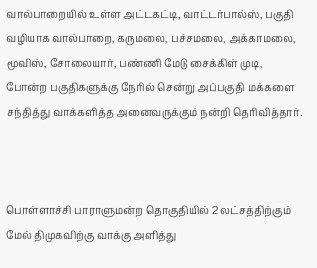வால்பாறையில் உள்ள அட்டகட்டி, வாட்டர்பால்ஸ், பகுதி வழியாக வால்பாறை, கருமலை, பச்சமலை, அக்காமலை, மூவிஸ், சோலையார், பண்ணி மேடு சைக்கிள் முடி, போன்ற பகுதிகளுக்கு நேரில் சென்று அப்பகுதி மக்களை சந்தித்து வாக்களித்த அனைவருக்கும் நன்றி தெரிவித்தார்.



பொள்ளாச்சி பாராளுமன்ற தொகுதியில் 2 லட்சத்திற்கும் மேல் திமுகவிற்கு வாக்கு அளித்து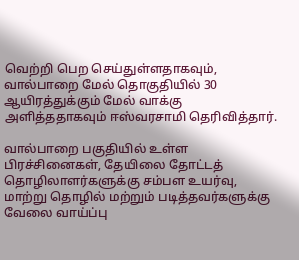வெற்றி பெற செய்துள்ளதாகவும், வால்பாறை மேல் தொகுதியில் 30 ஆயிரத்துக்கும் மேல் வாக்கு அளித்ததாகவும் ஈஸ்வரசாமி தெரிவித்தார்.

வால்பாறை பகுதியில் உள்ள பிரச்சினைகள், தேயிலை தோட்டத் தொழிலாளர்களுக்கு சம்பள உயர்வு, மாற்று தொழில் மற்றும் படித்தவர்களுக்கு வேலை வாய்ப்பு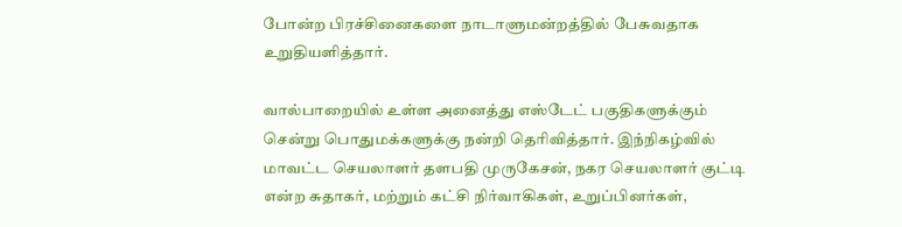போன்ற பிரச்சினைகளை நாடாளுமன்றத்தில் பேசுவதாக உறுதியளித்தார்.

வால்பாறையில் உள்ள அனைத்து எஸ்டேட் பகுதிகளுக்கும் சென்று பொதுமக்களுக்கு நன்றி தெரிவித்தார். இந்நிகழ்வில் மாவட்ட செயலாளர் தளபதி முருகேசன், நகர செயலாளர் குட்டி என்ற சுதாகர், மற்றும் கட்சி நிர்வாகிகள், உறுப்பினர்கள்,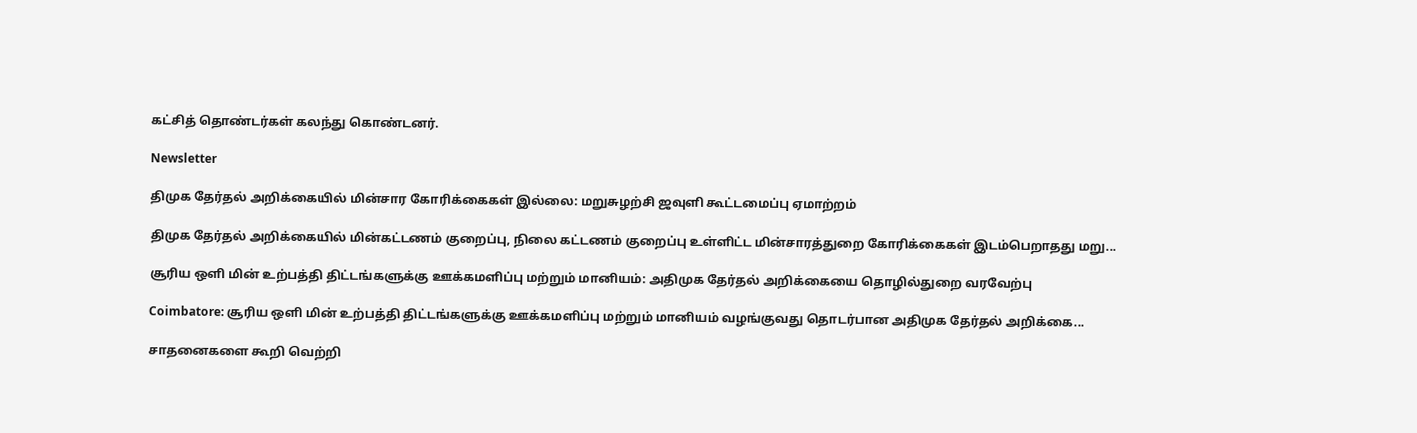கட்சித் தொண்டர்கள் கலந்து கொண்டனர்.

Newsletter

திமுக தேர்தல் அறிக்கையில் மின்சார கோரிக்கைகள் இல்லை: மறுசுழற்சி ஜவுளி கூட்டமைப்பு ஏமாற்றம்

திமுக தேர்தல் அறிக்கையில் மின்கட்டணம் குறைப்பு, நிலை கட்டணம் குறைப்பு உள்ளிட்ட மின்சாரத்துறை கோரிக்கைகள் இடம்பெறாதது மறு...

சூரிய ஒளி மின் உற்பத்தி திட்டங்களுக்கு ஊக்கமளிப்பு மற்றும் மானியம்: அதிமுக தேர்தல் அறிக்கையை தொழில்துறை வரவேற்பு

Coimbatore: சூரிய ஒளி மின் உற்பத்தி திட்டங்களுக்கு ஊக்கமளிப்பு மற்றும் மானியம் வழங்குவது தொடர்பான அதிமுக தேர்தல் அறிக்கை...

சாதனைகளை கூறி வெற்றி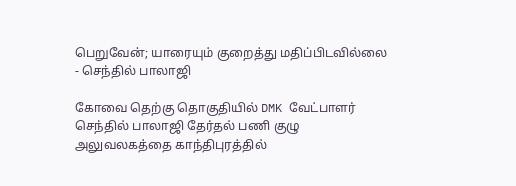பெறுவேன்; யாரையும் குறைத்து மதிப்பிடவில்லை - செந்தில் பாலாஜி

கோவை தெற்கு தொகுதியில் DMK வேட்பாளர் செந்தில் பாலாஜி தேர்தல் பணி குழு அலுவலகத்தை காந்திபுரத்தில்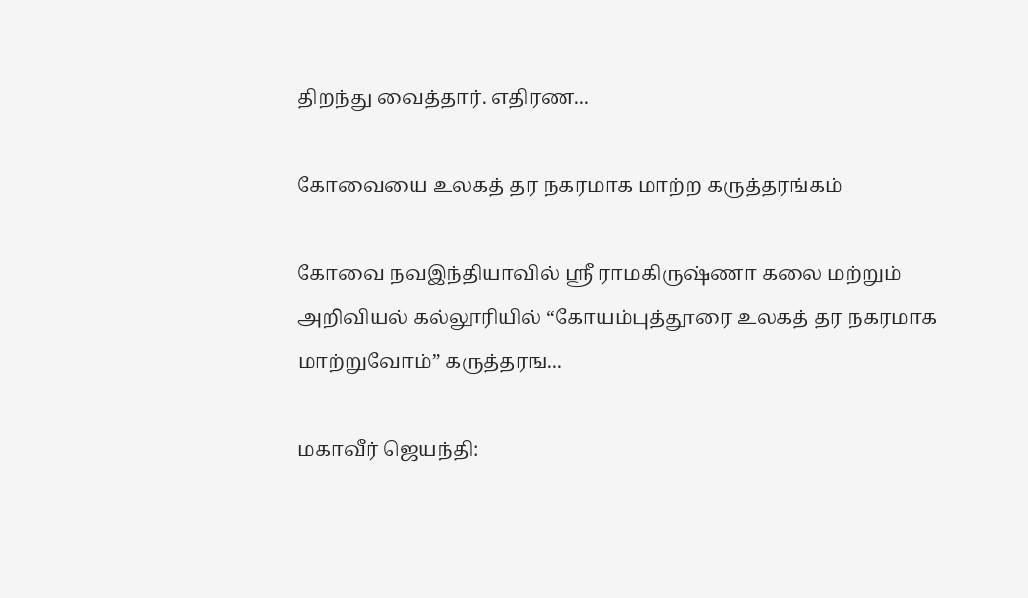திறந்து வைத்தார். எதிரண...

கோவையை உலகத் தர நகரமாக மாற்ற கருத்தரங்கம்

கோவை நவஇந்தியாவில் ஸ்ரீ ராமகிருஷ்ணா கலை மற்றும் அறிவியல் கல்லூரியில் “கோயம்புத்தூரை உலகத் தர நகரமாக மாற்றுவோம்” கருத்தரங...

மகாவீர் ஜெயந்தி: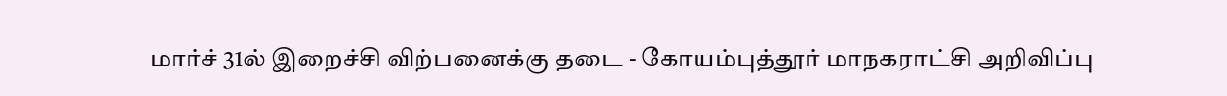மார்ச் 31ல் இறைச்சி விற்பனைக்கு தடை - கோயம்புத்தூர் மாநகராட்சி அறிவிப்பு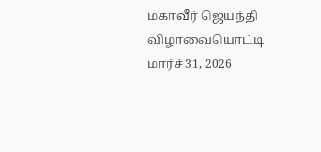மகாவீர் ஜெயந்தி விழாவையொட்டி மார்ச் 31, 2026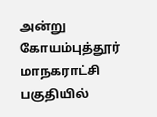அன்று கோயம்புத்தூர் மாநகராட்சி பகுதியில்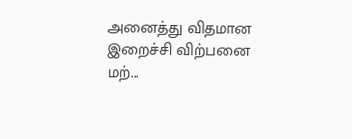அனைத்து விதமான இறைச்சி விற்பனை மற்...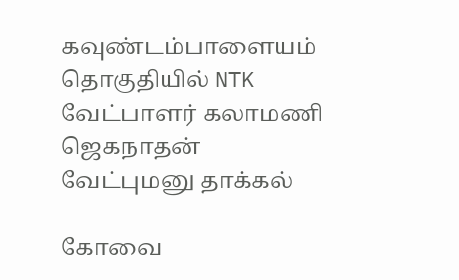கவுண்டம்பாளையம் தொகுதியில் NTK வேட்பாளர் கலாமணி ஜெகநாதன் வேட்புமனு தாக்கல்

கோவை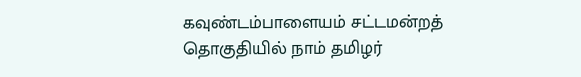கவுண்டம்பாளையம் சட்டமன்றத் தொகுதியில் நாம் தமிழர்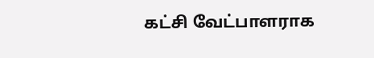கட்சி வேட்பாளராக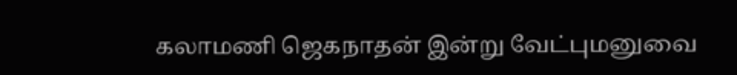கலாமணி ஜெகநாதன் இன்று வேட்புமனுவை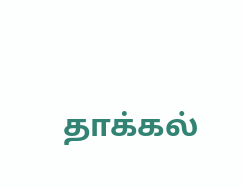தாக்கல்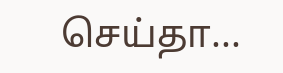செய்தா...